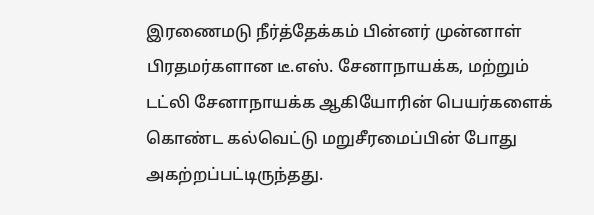இரணைமடு நீர்த்தேக்கம் பின்னர் முன்னாள் பிரதமர்களான டீ.எஸ். சேனாநாயக்க, மற்றும் டட்லி சேனாநாயக்க ஆகியோரின் பெயர்களைக் கொண்ட கல்வெட்டு மறுசீரமைப்பின் போது அகற்றப்பட்டிருந்தது.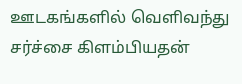ஊடகங்களில் வெளிவந்து சர்ச்சை கிளம்பியதன்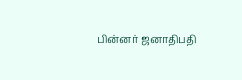பின்னர் ஜனாதிபதி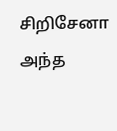சிறிசேனா அந்த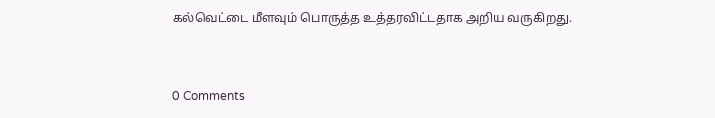கல்வெட்டை மீளவும் பொருத்த உத்தரவிட்டதாக அறிய வருகிறது.



0 Comments